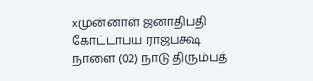xமுன்னாள் ஜனாதிபதி கோட்டாபய ராஜபக்ஷ நாளை (02) நாடு திரும்பத்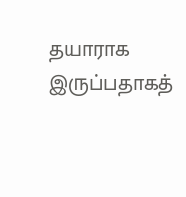தயாராக இருப்பதாகத்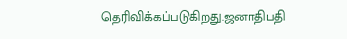தெரிவிக்கப்படுகிறது.ஜனாதிபதி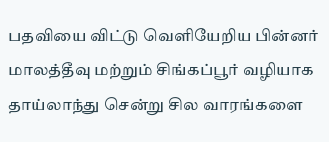பதவியை விட்டு வெளியேறிய பின்னர் மாலத்தீவு மற்றும் சிங்கப்பூர் வழியாக தாய்லாந்து சென்று சில வாரங்களை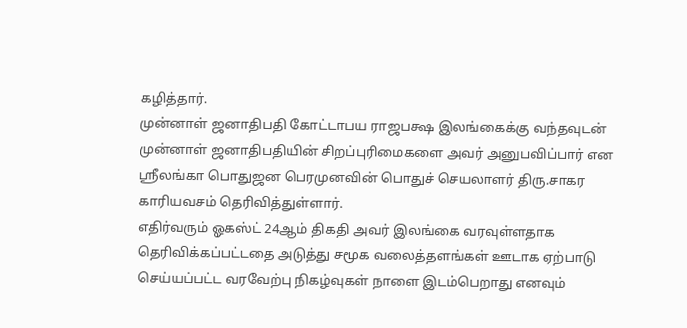கழித்தார்.
முன்னாள் ஜனாதிபதி கோட்டாபய ராஜபக்ஷ இலங்கைக்கு வந்தவுடன் முன்னாள் ஜனாதிபதியின் சிறப்புரிமைகளை அவர் அனுபவிப்பார் என ஸ்ரீலங்கா பொதுஜன பெரமுனவின் பொதுச் செயலாளர் திரு.சாகர காரியவசம் தெரிவித்துள்ளார்.
எதிர்வரும் ஓகஸ்ட் 24ஆம் திகதி அவர் இலங்கை வரவுள்ளதாக தெரிவிக்கப்பட்டதை அடுத்து சமூக வலைத்தளங்கள் ஊடாக ஏற்பாடு செய்யப்பட்ட வரவேற்பு நிகழ்வுகள் நாளை இடம்பெறாது எனவும்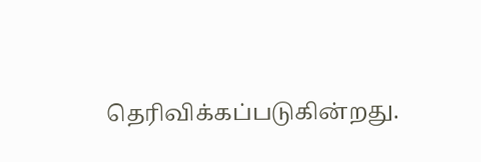தெரிவிக்கப்படுகின்றது.